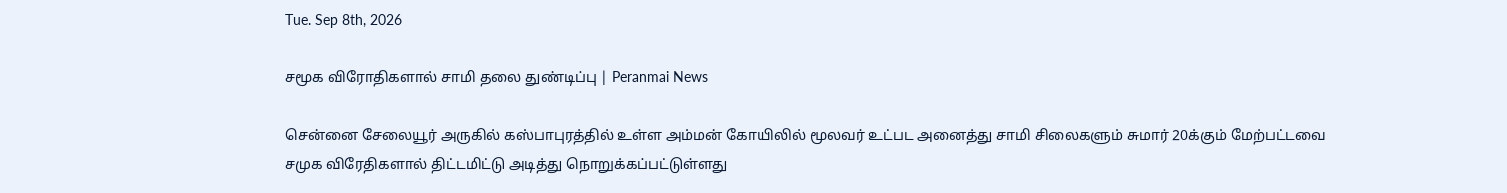Tue. Sep 8th, 2026

சமூக விரோதிகளால் சாமி தலை துண்டிப்பு | Peranmai News

சென்னை சேலையூர் அருகில் கஸ்பாபுரத்தில் உள்ள அம்மன் கோயிலில் மூலவர் உட்பட அனைத்து சாமி சிலைகளும் சுமார் 20க்கும் மேற்பட்டவை சமுக விரேதிகளால் திட்டமிட்டு அடித்து நொறுக்கப்பட்டுள்ளது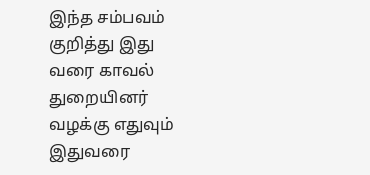இந்த சம்பவம் குறித்து இது வரை காவல் துறையினர் வழக்கு எதுவும் இதுவரை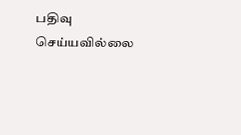பதிவு செய்யவில்லை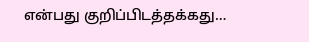என்பது குறிப்பிடத்தக்கது…